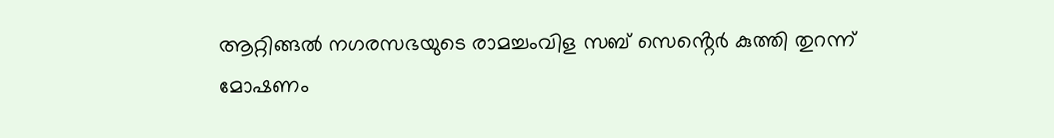ആറ്റിങ്ങൽ നഗരസഭയുടെ രാമച്ചംവിള സബ് സെൻ്റെർ കുത്തി തുറന്ന് മോഷണം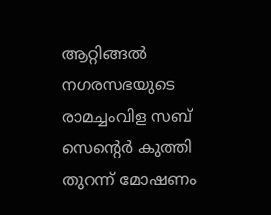ആറ്റിങ്ങൽ നഗരസഭയുടെ രാമച്ചംവിള സബ് സെൻ്റെർ കുത്തി തുറന്ന് മോഷണം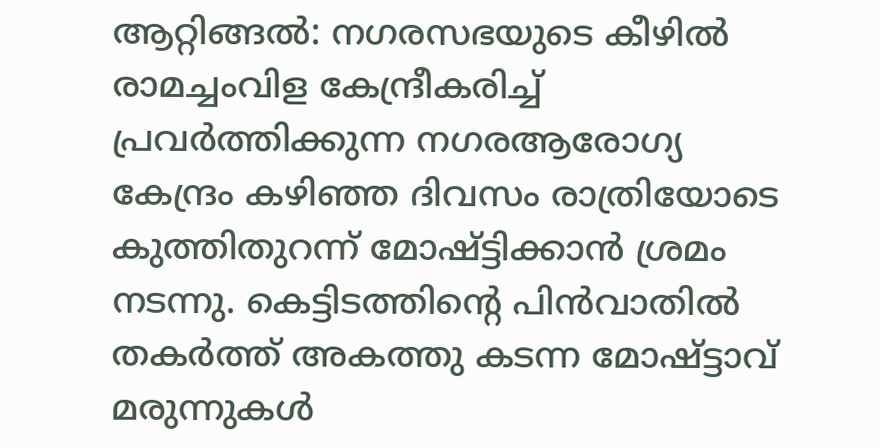ആറ്റിങ്ങൽ: നഗരസഭയുടെ കീഴിൽ രാമച്ചംവിള കേന്ദ്രീകരിച്ച് പ്രവർത്തിക്കുന്ന നഗരആരോഗ്യ കേന്ദ്രം കഴിഞ്ഞ ദിവസം രാത്രിയോടെ കുത്തിതുറന്ന് മോഷ്ട്ടിക്കാൻ ശ്രമം നടന്നു. കെട്ടിടത്തിൻ്റെ പിൻവാതിൽ തകർത്ത് അകത്തു കടന്ന മോഷ്ട്ടാവ് മരുന്നുകൾ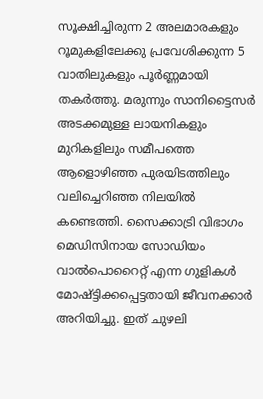സൂക്ഷിച്ചിരുന്ന 2 അലമാരകളും റൂമുകളിലേക്കു പ്രവേശിക്കുന്ന 5 വാതിലുകളും പൂർണ്ണമായി തകർത്തു. മരുന്നും സാനിട്ടൈസർ അടക്കമുള്ള ലായനികളും മുറികളിലും സമീപത്തെ ആളൊഴിഞ്ഞ പുരയിടത്തിലും വലിച്ചെറിഞ്ഞ നിലയിൽ കണ്ടെത്തി. സൈക്കാട്രി വിഭാഗം മെഡിസിനായ സോഡിയം വാൽപൊറൈറ്റ് എന്ന ഗുളികൾ മോഷ്ട്ടിക്കപ്പെട്ടതായി ജീവനക്കാർ അറിയിച്ചു. ഇത് ചുഴലി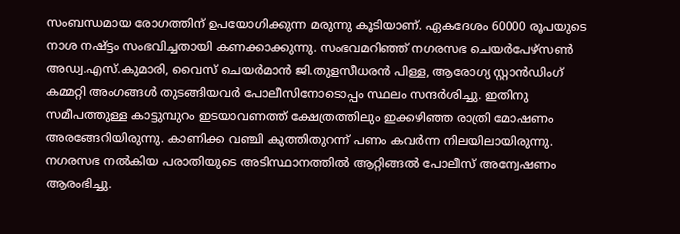സംബന്ധമായ രോഗത്തിന് ഉപയോഗിക്കുന്ന മരുന്നു കൂടിയാണ്. ഏകദേശം 60000 രൂപയുടെ നാശ നഷ്ട്ടം സംഭവിച്ചതായി കണക്കാക്കുന്നു. സംഭവമറിഞ്ഞ് നഗരസഭ ചെയർപേഴ്സൺ അഡ്വ.എസ്.കുമാരി, വൈസ് ചെയർമാൻ ജി.തുളസീധരൻ പിള്ള, ആരോഗ്യ സ്റ്റാൻഡിംഗ് കമ്മറ്റി അംഗങ്ങൾ തുടങ്ങിയവർ പോലീസിനോടൊപ്പം സ്ഥലം സന്ദർശിച്ചു. ഇതിനു സമീപത്തുള്ള കാട്ടുമ്പുറം ഇടയാവണത്ത് ക്ഷേത്രത്തിലും ഇക്കഴിഞ്ഞ രാത്രി മോഷണം അരങ്ങേറിയിരുന്നു. കാണിക്ക വഞ്ചി കുത്തിതുറന്ന് പണം കവർന്ന നിലയിലായിരുന്നു. നഗരസഭ നൽകിയ പരാതിയുടെ അടിസ്ഥാനത്തിൽ ആറ്റിങ്ങൽ പോലീസ് അന്വേഷണം ആരംഭിച്ചു.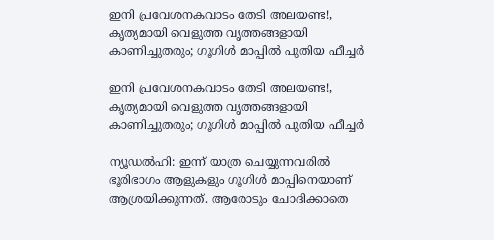ഇനി പ്രവേശനകവാടം തേടി അലയണ്ട!, കൃത്യമായി വെളുത്ത വൃത്തങ്ങളായി കാണിച്ചുതരും; ഗൂഗിള്‍ മാപ്പില്‍ പുതിയ ഫീച്ചര്‍

ഇനി പ്രവേശനകവാടം തേടി അലയണ്ട!, കൃത്യമായി വെളുത്ത വൃത്തങ്ങളായി കാണിച്ചുതരും; ഗൂഗിള്‍ മാപ്പില്‍ പുതിയ ഫീച്ചര്‍

ന്യൂഡല്‍ഹി: ഇന്ന് യാത്ര ചെയ്യുന്നവരില്‍ ഭൂരിഭാഗം ആളുകളും ഗൂഗിള്‍ മാപ്പിനെയാണ് ആശ്രയിക്കുന്നത്. ആരോടും ചോദിക്കാതെ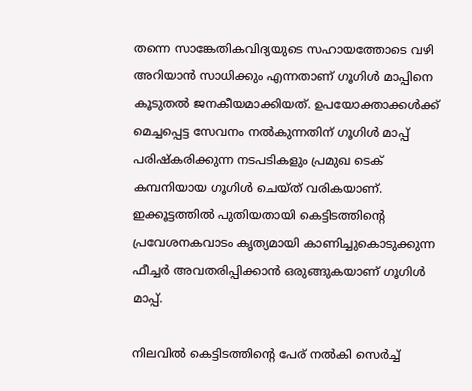തന്നെ സാങ്കേതികവിദ്യയുടെ സഹായത്തോടെ വഴി അറിയാന്‍ സാധിക്കും എന്നതാണ് ഗൂഗിള്‍ മാപ്പിനെ കൂടുതല്‍ ജനകീയമാക്കിയത്. ഉപയോക്താക്കള്‍ക്ക് മെച്ചപ്പെട്ട സേവനം നല്‍കുന്നതിന് ഗൂഗിള്‍ മാപ്പ് പരിഷ്‌കരിക്കുന്ന നടപടികളും പ്രമുഖ ടെക് കമ്പനിയായ ഗൂഗിള്‍ ചെയ്ത് വരികയാണ്. ഇക്കൂട്ടത്തില്‍ പുതിയതായി കെട്ടിടത്തിന്റെ പ്രവേശനകവാടം കൃത്യമായി കാണിച്ചുകൊടുക്കുന്ന ഫീച്ചര്‍ അവതരിപ്പിക്കാന്‍ ഒരുങ്ങുകയാണ് ഗൂഗിള്‍ മാപ്പ്.

നിലവില്‍ കെട്ടിടത്തിന്റെ പേര് നല്‍കി സെര്‍ച്ച്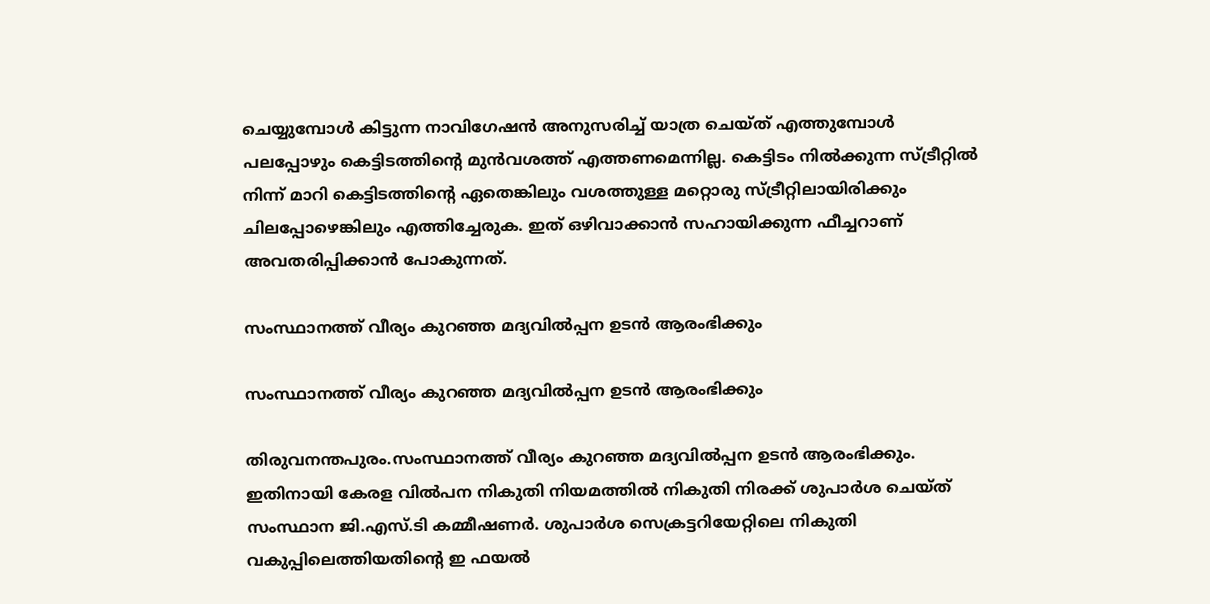ചെയ്യുമ്പോള്‍ കിട്ടുന്ന നാവിഗേഷന്‍ അനുസരിച്ച് യാത്ര ചെയ്ത് എത്തുമ്പോള്‍ പലപ്പോഴും കെട്ടിടത്തിന്റെ മുന്‍വശത്ത് എത്തണമെന്നില്ല. കെട്ടിടം നില്‍ക്കുന്ന സ്ട്രീറ്റില്‍ നിന്ന് മാറി കെട്ടിടത്തിന്റെ ഏതെങ്കിലും വശത്തുള്ള മറ്റൊരു സ്ട്രീറ്റിലായിരിക്കും ചിലപ്പോഴെങ്കിലും എത്തിച്ചേരുക. ഇത് ഒഴിവാക്കാന്‍ സഹായിക്കുന്ന ഫീച്ചറാണ് അവതരിപ്പിക്കാന്‍ പോകുന്നത്.

സംസ്ഥാനത്ത് വീര്യം കുറഞ്ഞ മദ്യവില്‍പ്പന ഉടന്‍ ആരംഭിക്കും

സംസ്ഥാനത്ത് വീര്യം കുറഞ്ഞ മദ്യവില്‍പ്പന ഉടന്‍ ആരംഭിക്കും

തിരുവനന്തപുരം.സംസ്ഥാനത്ത് വീര്യം കുറഞ്ഞ മദ്യവില്‍പ്പന ഉടന്‍ ആരംഭിക്കും. ഇതിനായി കേരള വില്‍പന നികുതി നിയമത്തില്‍ നികുതി നിരക്ക് ശുപാര്‍ശ ചെയ്ത് സംസ്ഥാന ജി.എസ്.ടി കമ്മീഷണര്‍. ശുപാര്‍ശ സെക്രട്ടറിയേറ്റിലെ നികുതി വകുപ്പിലെത്തിയതിൻ്റെ ഇ ഫയല്‍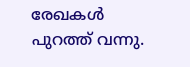രേഖകള്‍ പുറത്ത് വന്നു.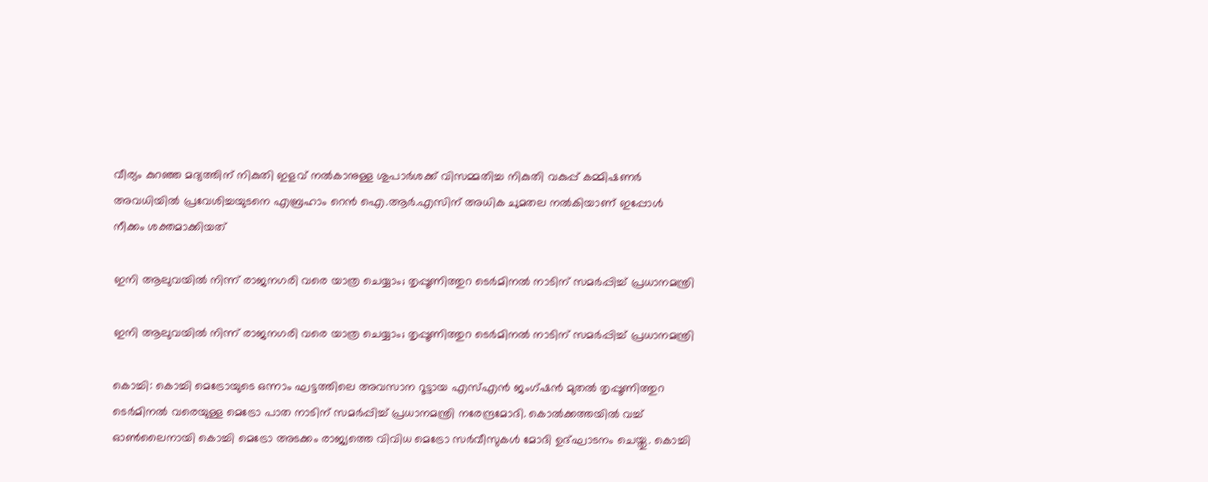വീര്യം കുറഞ്ഞ മദ്യത്തിന് നികുതി ഇളവ് നല്‍കാനുള്ള ശുപാര്‍ശക്ക് വിസമ്മതിച്ച നികുതി വകുപ്പ് കമ്മിഷണർ അവധിയില്‍ പ്രവേശിച്ചയുടനെ എബ്രഹാം റെന്‍ ഐ.ആര്‍.എസിന് അധിക ചുമതല നല്‍കിയാണ് ഇപ്പോള്‍ നീക്കം ശക്തമാക്കിയത്

ഇനി ആലുവയില്‍ നിന്ന് രാജനഗരി വരെ യാത്ര ചെയ്യാം; തൃപ്പൂണിത്തുറ ടെര്‍മിനല്‍ നാടിന് സമര്‍പ്പിച്ച് പ്രധാനമന്ത്രി

ഇനി ആലുവയില്‍ നിന്ന് രാജനഗരി വരെ യാത്ര ചെയ്യാം; തൃപ്പൂണിത്തുറ ടെര്‍മിനല്‍ നാടിന് സമര്‍പ്പിച്ച് പ്രധാനമന്ത്രി

കൊച്ചി: കൊച്ചി മെട്രോയുടെ ഒന്നാം ഘട്ടത്തിലെ അവസാന റൂട്ടായ എസ്എന്‍ ജംഗ്ഷന്‍ മുതല്‍ തൃപ്പൂണിത്തുറ ടെര്‍മിനല്‍ വരെയുള്ള മെട്രോ പാത നാടിന് സമര്‍പ്പിച്ച് പ്രധാനമന്ത്രി നരേന്ദ്രമോദി. കൊല്‍ക്കത്തയില്‍ വച്ച് ഓണ്‍ലൈനായി കൊച്ചി മെട്രോ അടക്കം രാജ്യത്തെ വിവിധ മെട്രോ സര്‍വീസുകള്‍ മോദി ഉദ്ഘാടനം ചെയ്തു. കൊച്ചി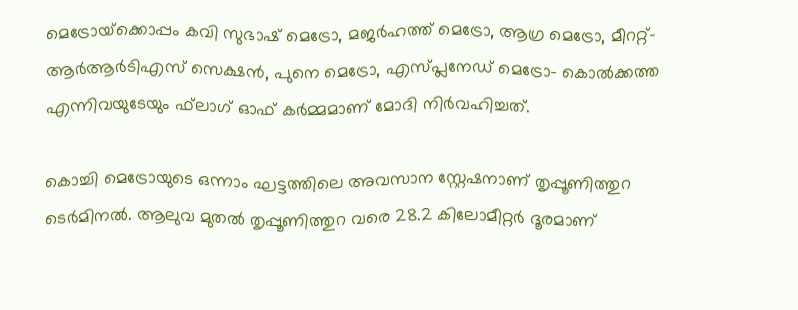മെട്രോയ്‌ക്കൊപ്പം കവി സുഭാഷ് മെട്രോ, മജര്‍ഹത്ത് മെട്രോ, ആഗ്ര മെട്രോ, മീററ്റ്-ആര്‍ആര്‍ടിഎസ് സെക്ഷന്‍, പുനെ മെട്രോ, എസ്പ്ലനേഡ് മെട്രോ- കൊല്‍ക്കത്ത എന്നിവയുടേയും ഫ്‌ലാഗ് ഓഫ് കര്‍മ്മമാണ് മോദി നിര്‍വഹിച്ചത്.

കൊച്ചി മെട്രോയുടെ ഒന്നാം ഘട്ടത്തിലെ അവസാന സ്റ്റേഷനാണ് തൃപ്പൂണിത്തുറ ടെര്‍മിനല്‍. ആലുവ മുതല്‍ തൃപ്പൂണിത്തുറ വരെ 28.2 കിലോമീറ്റര്‍ ദൂരമാണ്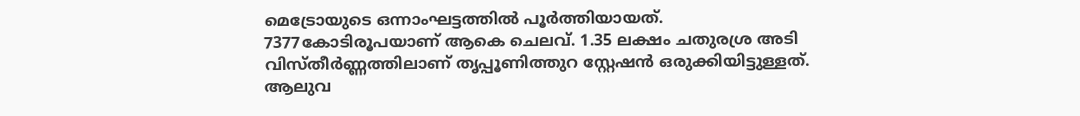മെട്രോയുടെ ഒന്നാംഘട്ടത്തില്‍ പൂര്‍ത്തിയായത്. 7377കോടിരൂപയാണ് ആകെ ചെലവ്. 1.35 ലക്ഷം ചതുരശ്ര അടി വിസ്തീര്‍ണ്ണത്തിലാണ് തൃപ്പൂണിത്തുറ സ്റ്റേഷന്‍ ഒരുക്കിയിട്ടുള്ളത്. ആലുവ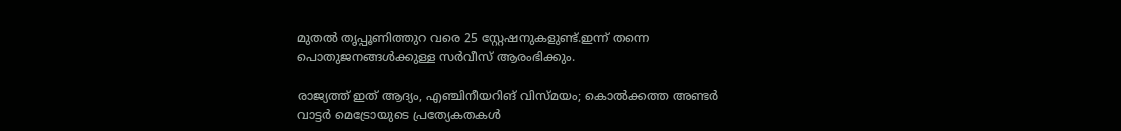മുതല്‍ തൃപ്പൂണിത്തുറ വരെ 25 സ്റ്റേഷനുകളുണ്ട്.ഇന്ന് തന്നെ പൊതുജനങ്ങള്‍ക്കുള്ള സര്‍വീസ് ആരംഭിക്കും.

രാജ്യത്ത് ഇത് ആദ്യം, എഞ്ചിനീയറിങ് വിസ്മയം; കൊൽക്കത്ത അണ്ടർ വാട്ടർ മെട്രോയുടെ പ്രത്യേകതകൾ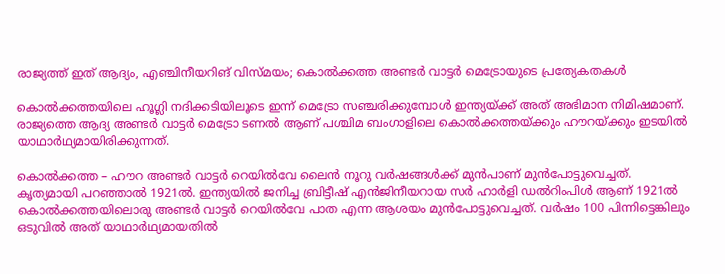രാജ്യത്ത് ഇത് ആദ്യം, എഞ്ചിനീയറിങ് വിസ്മയം; കൊൽക്കത്ത അണ്ടർ വാട്ടർ മെട്രോയുടെ പ്രത്യേകതകൾ

കൊൽക്കത്തയിലെ ഹൂഗ്ലി നദിക്കടിയിലൂടെ ഇന്ന് മെട്രോ സഞ്ചരിക്കുമ്പോൾ ഇന്ത്യയ്ക്ക് അത് അഭിമാന നിമിഷമാണ്. രാജ്യത്തെ ആദ്യ അണ്ടർ വാട്ടർ മെട്രോ ടണൽ ആണ് പശ്ചിമ ബംഗാളിലെ കൊൽക്കത്തയ്ക്കും ഹൗറയ്ക്കും ഇടയിൽ യാഥാർഥ്യമായിരിക്കുന്നത്.

കൊൽക്കത്ത – ഹൗറ അണ്ട‍ർ വാട്ടർ റെയിൽവേ ലൈൻ നൂറു വ‍ർഷങ്ങൾക്ക് മുൻപാണ് മുൻപോട്ടുവെച്ചത്. കൃത്യമായി പറഞ്ഞാൽ 1921ൽ. ഇന്ത്യയിൽ ജനിച്ച ബ്രിട്ടീഷ് എൻജിനീയറായ സ‍ർ ഹാ‍ർളി ഡൽറിംപിൾ ആണ് 1921ൽ കൊൽക്കത്തയിലൊരു അണ്ടർ വാട്ടർ റെയിൽവേ പാത എന്ന ആശയം മുൻപോട്ടുവെച്ചത്. വർഷം 100 പിന്നിട്ടെങ്കിലും ഒടുവിൽ അത് യാഥാർഥ്യമായതിൽ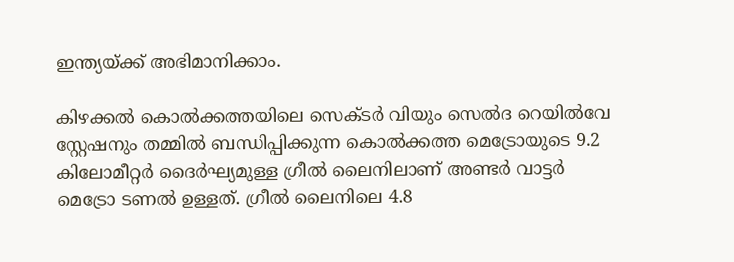ഇന്ത്യയ്ക്ക് അഭിമാനിക്കാം.

കിഴക്കൽ കൊൽക്കത്തയിലെ സെക്ട‍ർ വിയും സെൽദ റെയിൽവേ സ്റ്റേഷനും തമ്മിൽ ബന്ധിപ്പിക്കുന്ന കൊൽക്കത്ത മെട്രോയുടെ 9.2 കിലോമീറ്റ‍ർ ദൈർഘ്യമുള്ള ഗ്രീൽ ലൈനിലാണ് അണ്ടർ വാട്ടർ മെട്രോ ടണൽ ഉള്ളത്. ഗ്രീൽ ലൈനിലെ 4.8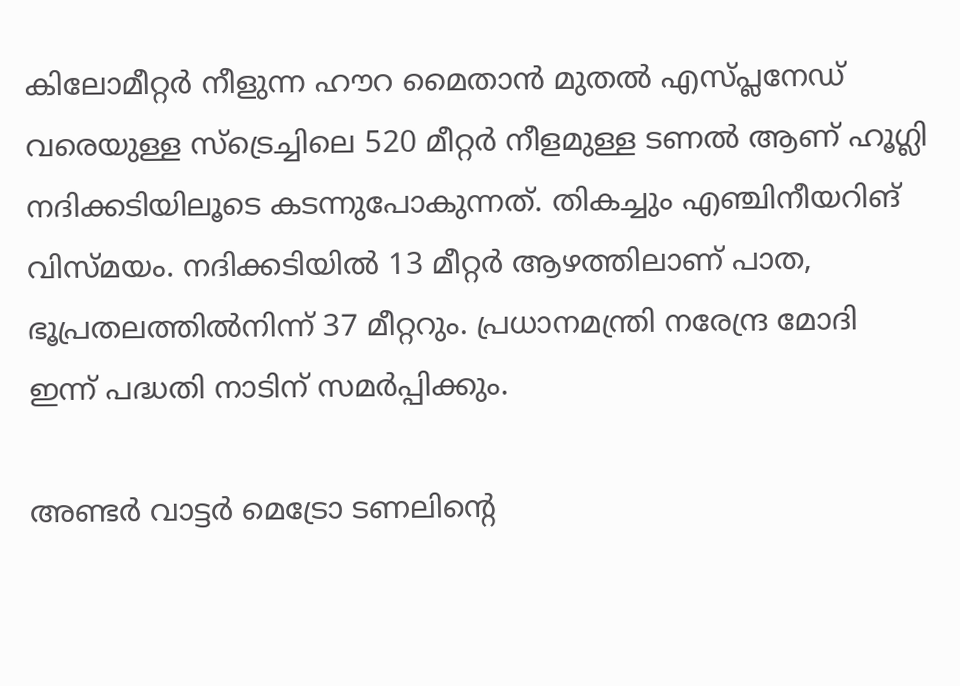കിലോമീറ്റ‍ർ നീളുന്ന ഹൗറ മൈതാൻ മുതൽ എസ്പ്ലനേഡ് വരെയുള്ള സ്ട്രെച്ചിലെ 520 മീറ്റ‍ർ നീളമുള്ള ടണൽ ആണ് ഹൂഗ്ലി നദിക്കടിയിലൂടെ കടന്നുപോകുന്നത്. തികച്ചും എഞ്ചിനീയറിങ് വിസ്മയം. നദിക്കടിയിൽ 13 മീറ്റർ ആഴത്തിലാണ് പാത, ഭൂപ്രതലത്തിൽനിന്ന് 37 മീറ്ററും. പ്രധാനമന്ത്രി നരേന്ദ്ര മോദി ഇന്ന് പദ്ധതി നാടിന് സമർപ്പിക്കും.

അണ്ട‍ർ വാട്ടർ മെട്രോ ടണലിൻ്റെ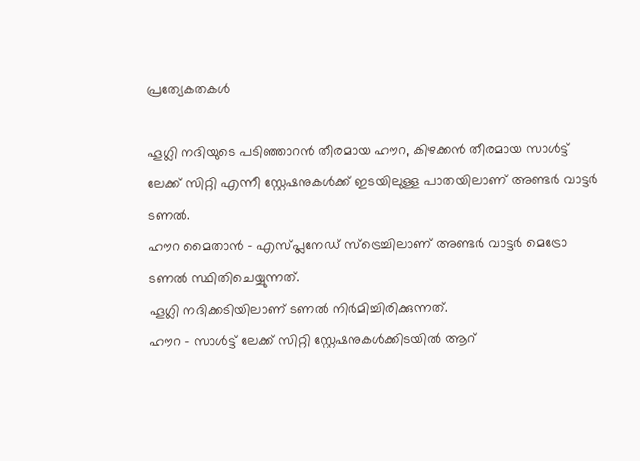പ്രത്യേകതകൾ

ഹൂഗ്ലി നദിയുടെ പടിഞ്ഞാറൻ തീരമായ ഹൗറ, കിഴക്കൻ തീരമായ സാൾട്ട് ലേക്ക് സിറ്റി എന്നീ സ്റ്റേഷനുകൾക്ക് ഇടയിലുള്ള പാതയിലാണ് അണ്ടർ വാട്ടർ ടണൽ.
ഹൗറ മൈതാൻ – എസ്പ്ലനേഡ് സ്ട്രെച്ചിലാണ് അണ്ട‍ർ വാട്ടർ മെട്രോ ടണൽ സ്ഥിതിചെയ്യുന്നത്.
ഹൂഗ്ലി നദിക്കടിയിലാണ് ടണൽ നിർമിച്ചിരിക്കുന്നത്.
ഹൗറ – സാൾട്ട് ലേക്ക് സിറ്റി സ്റ്റേഷനുകൾക്കിടയിൽ ആറ്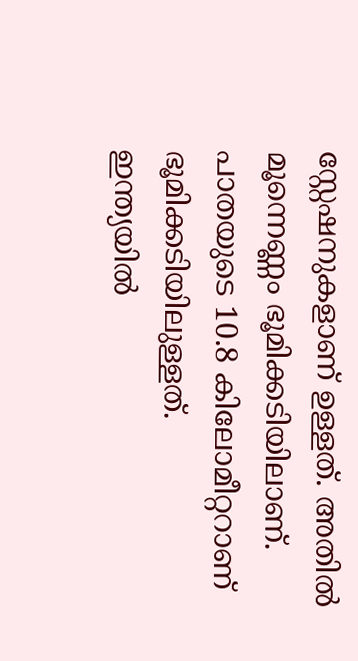സ്റ്റേഷനുകളാണ് ഉള്ളത്. അതിൽ മൂന്നെണ്ണം ഭൂമിക്കടിയിലാണ്.
പാതയുടെ 10.8 കിലോമീറ്ററാണ് ഭൂമിക്കടിയിലുള്ളത്.
ഇന്ത്യയിൽ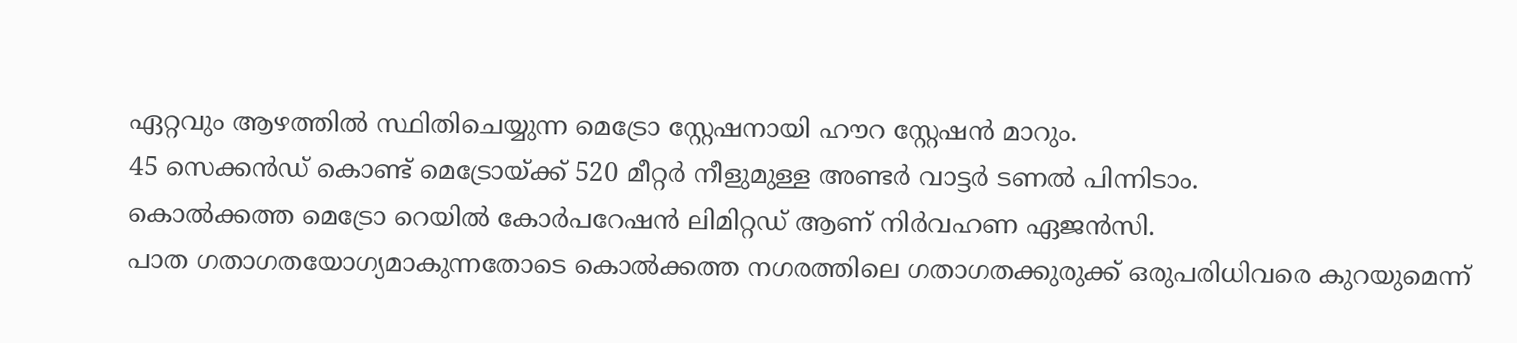ഏറ്റവും ആഴത്തിൽ സ്ഥിതിചെയ്യുന്ന മെട്രോ സ്റ്റേഷനായി ഹൗറ സ്റ്റേഷൻ മാറും.
45 സെക്കൻഡ് കൊണ്ട് മെട്രോയ്ക്ക് 520 മീറ്റർ നീളുമുള്ള അണ്ടർ വാട്ടർ ടണൽ പിന്നിടാം.
കൊൽക്കത്ത മെട്രോ റെയിൽ കോർപറേഷൻ ലിമിറ്റഡ് ആണ് നി‍ർവഹണ ഏജൻസി.
പാത ഗതാഗതയോഗ്യമാകുന്നതോടെ കൊൽക്കത്ത നഗരത്തിലെ ഗതാഗതക്കുരുക്ക് ഒരുപരിധിവരെ കുറയുമെന്ന്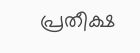പ്രതീക്ഷ